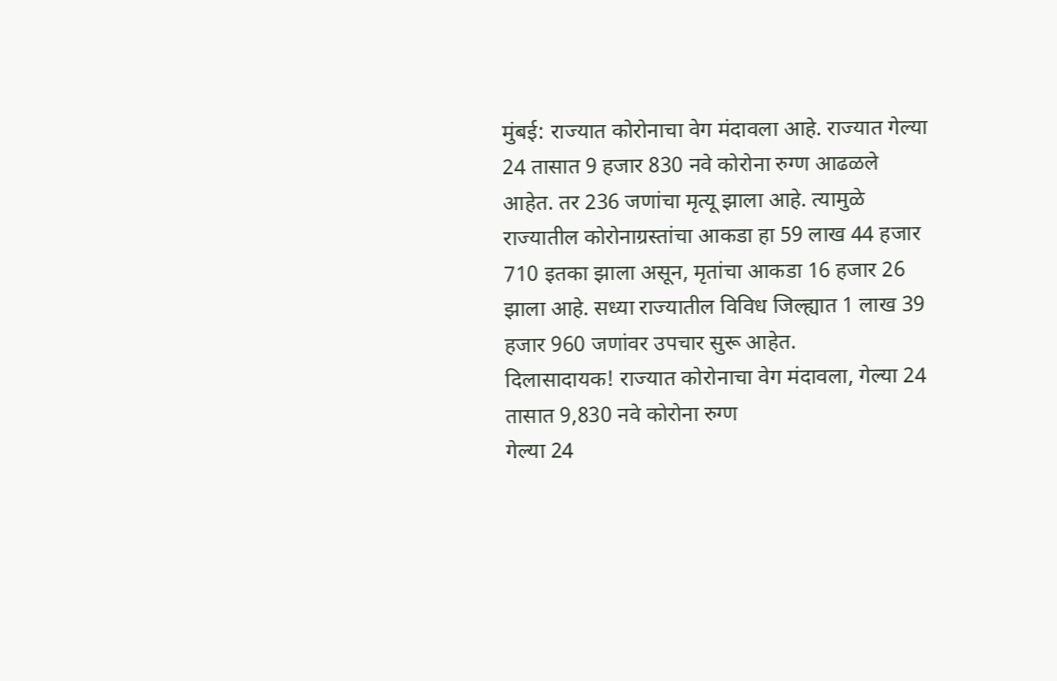मुंबई: राज्यात कोरोनाचा वेग मंदावला आहे. राज्यात गेल्या 24 तासात 9 हजार 830 नवे कोरोना रुग्ण आढळले आहेत. तर 236 जणांचा मृत्यू झाला आहे. त्यामुळे राज्यातील कोरोनाग्रस्तांचा आकडा हा 59 लाख 44 हजार 710 इतका झाला असून, मृतांचा आकडा 16 हजार 26 झाला आहे. सध्या राज्यातील विविध जिल्ह्यात 1 लाख 39 हजार 960 जणांवर उपचार सुरू आहेत.
दिलासादायक! राज्यात कोरोनाचा वेग मंदावला, गेल्या 24 तासात 9,830 नवे कोरोना रुग्ण
गेल्या 24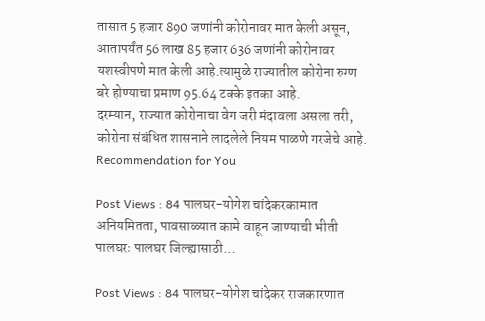तासात 5 हजार 890 जणांनी कोरोनावर मात केली असून, आतापर्यंत 56 लाख 85 हजार 636 जणांनी कोरोनावर यशस्वीपणे मात केली आहे.त्यामुळे राज्यातील कोरोना रुग्ण बरे होण्याचा प्रमाण 95.64 टक्के इतका आहे.
दरम्यान, राज्यात कोरोनाचा वेग जरी मंदावला असला तरी, कोरोना संबंधित शासनाने लादलेले नियम पाळणे गरजेचे आहे.
Recommendation for You

Post Views : 84 पालघर-योगेश चांदेकरकामात अनियमितता, पावसाळ्यात कामे वाहून जाण्याची भीती पालघरः पालघर जिल्ह्यासाठी…

Post Views : 84 पालघर-योगेश चांदेकर राजकारणात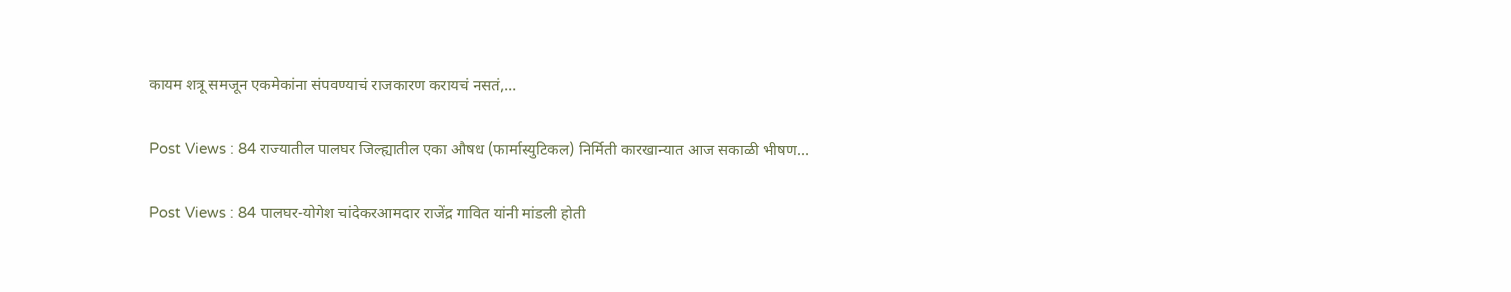कायम शत्रू समजून एकमेकांना संपवण्याचं राजकारण करायचं नसतं,…

Post Views : 84 राज्यातील पालघर जिल्ह्यातील एका औषध (फार्मास्युटिकल) निर्मिती कारखान्यात आज सकाळी भीषण…

Post Views : 84 पालघर-योगेश चांदेकरआमदार राजेंद्र गावित यांनी मांडली होती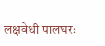लक्षवेधी पालघरः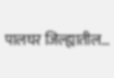पालघर जिल्ह्यातील…